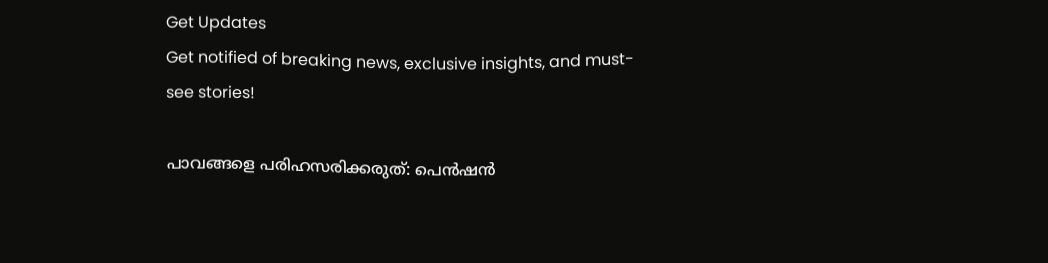Get Updates
Get notified of breaking news, exclusive insights, and must-see stories!

പാവങ്ങളെ പരിഹസരിക്കരുത്: പെന്‍ഷന്‍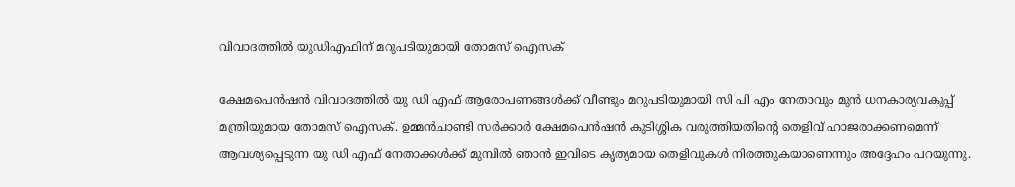വിവാദത്തില്‍ യുഡിഎഫിന് മറുപടിയുമായി തോമസ് ഐസക്

ക്ഷേമപെന്‍ഷന്‍ വിവാദത്തില്‍ യു ഡി എഫ് ആരോപണങ്ങള്‍ക്ക് വീണ്ടും മറുപടിയുമായി സി പി എം നേതാവും മുന്‍ ധനകാര്യവകുപ്പ് മന്ത്രിയുമായ തോമസ് ഐസക്. ഉമ്മന്‍ചാണ്ടി സർക്കാർ ക്ഷേമപെന്‍ഷന്‍ കുടിശ്ശിക വരുത്തിയതിന്റെ തെളിവ് ഹാജരാക്കണമെന്ന് ആവശ്യപ്പെടുന്ന യു ഡി എഫ് നേതാക്കള്‍ക്ക് മുമ്പില്‍ ഞാന്‍ ഇവിടെ കൃത്യമായ തെളിവുകള്‍ നിരത്തുകയാണെന്നും അദ്ദേഹം പറയുന്നു.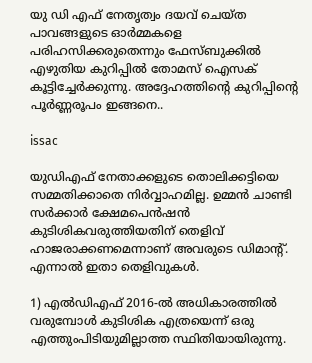യു ഡി എഫ് നേതൃത്വം ദയവ് ചെയ്ത പാവങ്ങളുടെ ഓർമ്മകളെ പരിഹസിക്കരുതെന്നും ഫേസ്ബുക്കില്‍ എഴുതിയ കുറിപ്പില്‍ തോമസ് ഐസക് കൂട്ടിച്ചേർക്കുന്നു. അദ്ദേഹത്തിന്റെ കുറിപ്പിന്റെ പൂർണ്ണരൂപം ഇങ്ങനെ..

issac

യുഡിഎഫ് നേതാക്കളുടെ തൊലിക്കട്ടിയെ സമ്മതിക്കാതെ നിർവ്വാഹമില്ല. ഉമ്മൻ ചാണ്ടി സർക്കാർ ക്ഷേമപെൻഷൻ കുടിശികവരുത്തിയതിന് തെളിവ് ഹാജരാക്കണമെന്നാണ് അവരുടെ ഡിമാന്റ്. എന്നാൽ ഇതാ തെളിവുകൾ.

1) എൽഡിഎഫ് 2016-ൽ അധികാരത്തിൽ വരുമ്പോൾ കുടിശിക എത്രയെന്ന് ഒരു എത്തുംപിടിയുമില്ലാത്ത സ്ഥിതിയായിരുന്നു.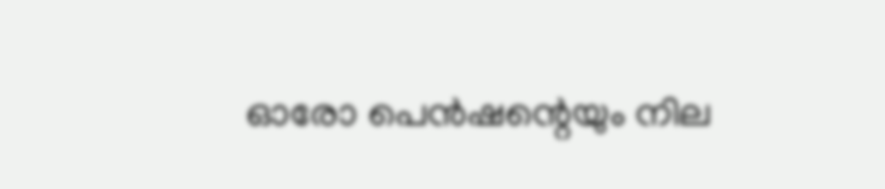ഓരോ പെൻഷന്റെയും നില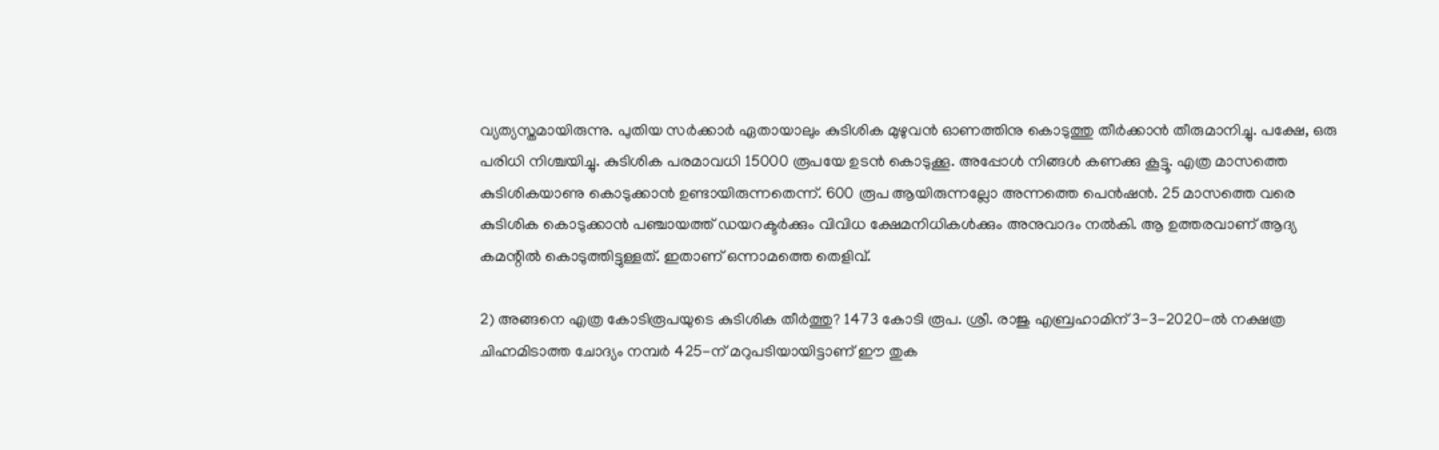വ്യത്യസ്തമായിരുന്നു. പുതിയ സർക്കാർ ഏതായാലും കുടിശിക മുഴുവൻ ഓണത്തിനു കൊടുത്തു തീർക്കാൻ തീരുമാനിച്ചു. പക്ഷേ, ഒരു പരിധി നിശ്ചയിച്ചു. കുടിശിക പരമാവധി 15000 രൂപയേ ഉടൻ കൊടുക്കൂ. അപ്പോൾ നിങ്ങൾ കണക്കു കൂട്ടൂ. എത്ര മാസത്തെ കുടിശികയാണു കൊടുക്കാൻ ഉണ്ടായിരുന്നതെന്ന്. 600 രൂപ ആയിരുന്നല്ലോ അന്നത്തെ പെൻഷൻ. 25 മാസത്തെ വരെ കുടിശിക കൊടുക്കാൻ പഞ്ചായത്ത് ഡയറക്ടർക്കും വിവിധ ക്ഷേമനിധികൾക്കും അനുവാദം നൽകി. ആ ഉത്തരവാണ് ആദ്യ കമന്റിൽ കൊടുത്തിട്ടുള്ളത്. ഇതാണ് ഒന്നാമത്തെ തെളിവ്.

2) അങ്ങനെ എത്ര കോടിരൂപയുടെ കുടിശിക തീർത്തു? 1473 കോടി രൂപ. ശ്രീ. രാജു എബ്രഹാമിന് 3-3-2020-ൽ നക്ഷത്ര ചിഹ്നമിടാത്ത ചോദ്യം നമ്പർ 425-ന് മറുപടിയായിട്ടാണ് ഈ തുക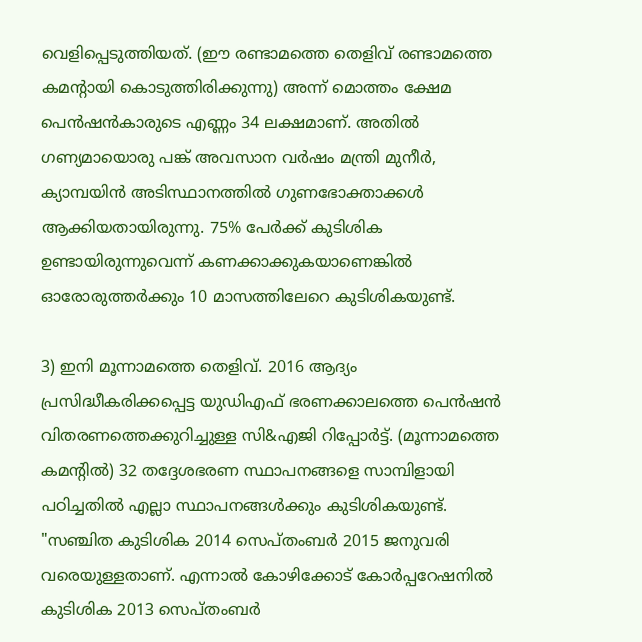വെളിപ്പെടുത്തിയത്. (ഈ രണ്ടാമത്തെ തെളിവ് രണ്ടാമത്തെ കമന്റായി കൊടുത്തിരിക്കുന്നു) അന്ന് മൊത്തം ക്ഷേമ പെൻഷൻകാരുടെ എണ്ണം 34 ലക്ഷമാണ്. അതിൽ ഗണ്യമായൊരു പങ്ക് അവസാന വർഷം മന്ത്രി മുനീർ, ക്യാമ്പയിൻ അടിസ്ഥാനത്തിൽ ഗുണഭോക്താക്കൾ ആക്കിയതായിരുന്നു. 75% പേർക്ക് കുടിശിക ഉണ്ടായിരുന്നുവെന്ന് കണക്കാക്കുകയാണെങ്കിൽ ഓരോരുത്തർക്കും 10 മാസത്തിലേറെ കുടിശികയുണ്ട്.

3) ഇനി മൂന്നാമത്തെ തെളിവ്. 2016 ആദ്യം പ്രസിദ്ധീകരിക്കപ്പെട്ട യുഡിഎഫ് ഭരണക്കാലത്തെ പെൻഷൻ വിതരണത്തെക്കുറിച്ചുള്ള സി&എജി റിപ്പോർട്ട്. (മൂന്നാമത്തെ കമന്റിൽ) 32 തദ്ദേശഭരണ സ്ഥാപനങ്ങളെ സാമ്പിളായി പഠിച്ചതിൽ എല്ലാ സ്ഥാപനങ്ങൾക്കും കുടിശികയുണ്ട്. "സഞ്ചിത കുടിശിക 2014 സെപ്തംബർ 2015 ജനുവരി വരെയുള്ളതാണ്. എന്നാൽ കോഴിക്കോട് കോർപ്പറേഷനിൽ കുടിശിക 2013 സെപ്തംബർ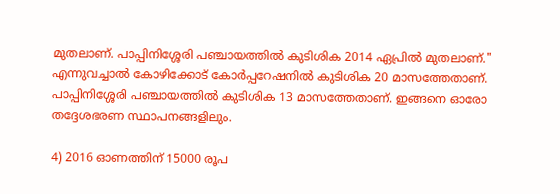മുതലാണ്. പാപ്പിനിശ്ശേരി പഞ്ചായത്തിൽ കുടിശിക 2014 ഏപ്രിൽ മുതലാണ്." എന്നുവച്ചാൽ കോഴിക്കോട് കോർപ്പറേഷനിൽ കുടിശിക 20 മാസത്തേതാണ്. പാപ്പിനിശ്ശേരി പഞ്ചായത്തിൽ കുടിശിക 13 മാസത്തേതാണ്. ഇങ്ങനെ ഓരോ തദ്ദേശഭരണ സ്ഥാപനങ്ങളിലും.

4) 2016 ഓണത്തിന് 15000 രൂപ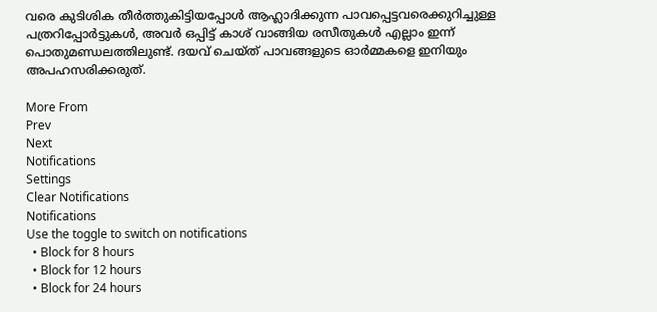വരെ കുടിശിക തീർത്തുകിട്ടിയപ്പോൾ ആഹ്ലാദിക്കുന്ന പാവപ്പെട്ടവരെക്കുറിച്ചുള്ള പത്രറിപ്പോർട്ടുകൾ, അവർ ഒപ്പിട്ട് കാശ് വാങ്ങിയ രസീതുകൾ എല്ലാം ഇന്ന് പൊതുമണ്ഡലത്തിലുണ്ട്. ദയവ് ചെയ്ത് പാവങ്ങളുടെ ഓർമ്മകളെ ഇനിയും അപഹസരിക്കരുത്.

More From
Prev
Next
Notifications
Settings
Clear Notifications
Notifications
Use the toggle to switch on notifications
  • Block for 8 hours
  • Block for 12 hours
  • Block for 24 hours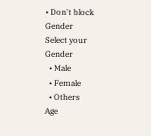• Don't block
Gender
Select your Gender
  • Male
  • Female
  • Others
Age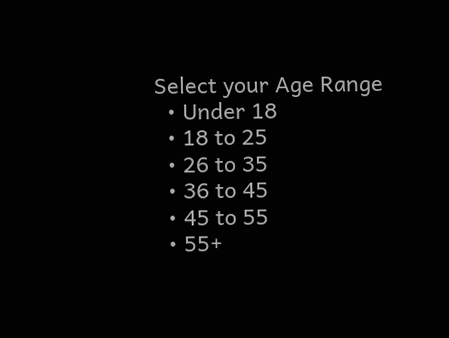Select your Age Range
  • Under 18
  • 18 to 25
  • 26 to 35
  • 36 to 45
  • 45 to 55
  • 55+